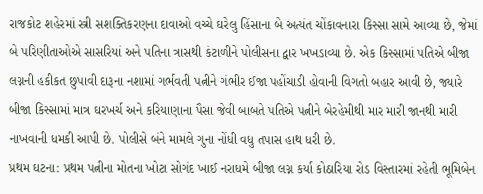રાજકોટ શહેરમાં સ્ત્રી સશક્તિકરણના દાવાઓ વચ્ચે ઘરેલુ હિંસાના બે અત્યંત ચોંકાવનારા કિસ્સા સામે આવ્યા છે, જેમાં બે પરિણીતાઓએ સાસરિયાં અને પતિના ત્રાસથી કંટાળીને પોલીસના દ્વાર ખખડાવ્યા છે. એક કિસ્સામાં પતિએ બીજા લગ્નની હકીકત છુપાવી દારૂના નશામાં ગર્ભવતી પત્નીને ગંભીર ઈજા પહોંચાડી હોવાની વિગતો બહાર આવી છે, જ્યારે બીજા કિસ્સામાં માત્ર ઘરખર્ચ અને કરિયાણાના પૈસા જેવી બાબતે પતિએ પત્નીને બેરહેમીથી માર મારી જાનથી મારી નાખવાની ધમકી આપી છે. પોલીસે બંને મામલે ગુના નોંધી વધુ તપાસ હાથ ધરી છે.
પ્રથમ ઘટના: પ્રથમ પત્નીના મોતના ખોટા સોગંદ ખાઈ નરાધમે બીજા લગ્ન કર્યા કોઠારિયા રોડ વિસ્તારમાં રહેતી ભૂમિબેન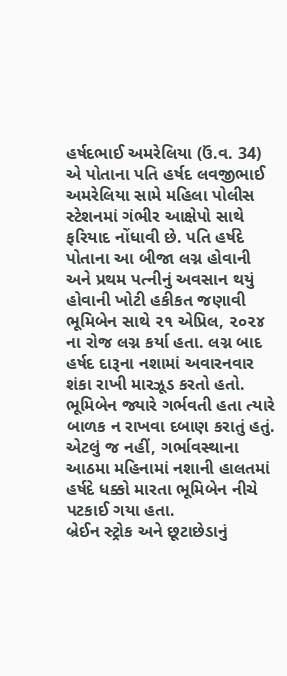હર્ષદભાઈ અમરેલિયા (ઉં.વ. 34) એ પોતાના પતિ હર્ષદ લવજીભાઈ અમરેલિયા સામે મહિલા પોલીસ સ્ટેશનમાં ગંભીર આક્ષેપો સાથે ફરિયાદ નોંધાવી છે. પતિ હર્ષદે પોતાના આ બીજા લગ્ન હોવાની અને પ્રથમ પત્નીનું અવસાન થયું હોવાની ખોટી હકીકત જણાવી ભૂમિબેન સાથે ૨૧ એપ્રિલ, ૨૦૨૪ ના રોજ લગ્ન કર્યા હતા. લગ્ન બાદ હર્ષદ દારૂના નશામાં અવારનવાર શંકા રાખી મારઝૂડ કરતો હતો. ભૂમિબેન જ્યારે ગર્ભવતી હતા ત્યારે બાળક ન રાખવા દબાણ કરાતું હતું. એટલું જ નહીં, ગર્ભાવસ્થાના આઠમા મહિનામાં નશાની હાલતમાં હર્ષદે ધક્કો મારતા ભૂમિબેન નીચે પટકાઈ ગયા હતા.
બ્રેઈન સ્ટ્રોક અને છૂટાછેડાનું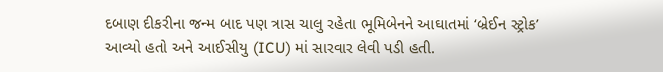દબાણ દીકરીના જન્મ બાદ પણ ત્રાસ ચાલુ રહેતા ભૂમિબેનને આઘાતમાં ‘બ્રેઈન સ્ટ્રોક’ આવ્યો હતો અને આઈસીયુ (ICU) માં સારવાર લેવી પડી હતી.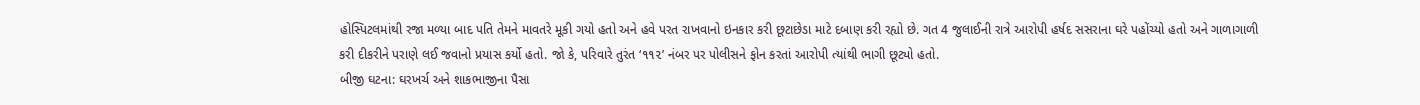હોસ્પિટલમાંથી રજા મળ્યા બાદ પતિ તેમને માવતરે મૂકી ગયો હતો અને હવે પરત રાખવાનો ઇનકાર કરી છૂટાછેડા માટે દબાણ કરી રહ્યો છે. ગત 4 જુલાઈની રાત્રે આરોપી હર્ષદ સસરાના ઘરે પહોંચ્યો હતો અને ગાળાગાળી કરી દીકરીને પરાણે લઈ જવાનો પ્રયાસ કર્યો હતો. જો કે, પરિવારે તુરંત ‘૧૧૨’ નંબર પર પોલીસને ફોન કરતાં આરોપી ત્યાંથી ભાગી છૂટ્યો હતો.
બીજી ઘટના: ઘરખર્ચ અને શાકભાજીના પૈસા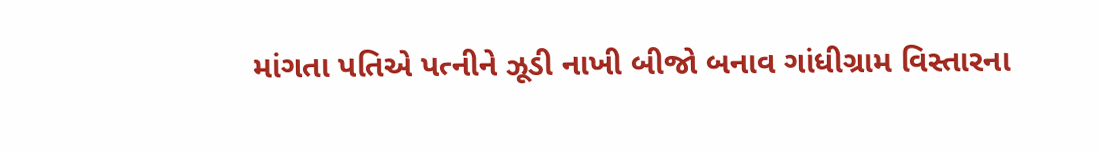માંગતા પતિએ પત્નીને ઝૂડી નાખી બીજો બનાવ ગાંધીગ્રામ વિસ્તારના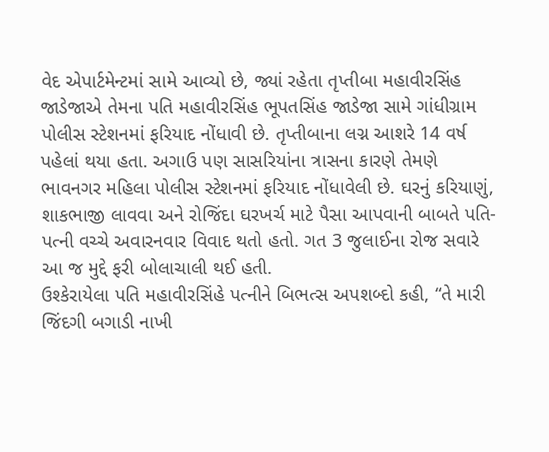વેદ એપાર્ટમેન્ટમાં સામે આવ્યો છે, જ્યાં રહેતા તૃપ્તીબા મહાવીરસિંહ જાડેજાએ તેમના પતિ મહાવીરસિંહ ભૂપતસિંહ જાડેજા સામે ગાંધીગ્રામ પોલીસ સ્ટેશનમાં ફરિયાદ નોંધાવી છે. તૃપ્તીબાના લગ્ન આશરે 14 વર્ષ પહેલાં થયા હતા. અગાઉ પણ સાસરિયાંના ત્રાસના કારણે તેમણે ભાવનગર મહિલા પોલીસ સ્ટેશનમાં ફરિયાદ નોંધાવેલી છે. ઘરનું કરિયાણું, શાકભાજી લાવવા અને રોજિંદા ઘરખર્ચ માટે પૈસા આપવાની બાબતે પતિ-પત્ની વચ્ચે અવારનવાર વિવાદ થતો હતો. ગત 3 જુલાઈના રોજ સવારે આ જ મુદ્દે ફરી બોલાચાલી થઈ હતી.
ઉશ્કેરાયેલા પતિ મહાવીરસિંહે પત્નીને બિભત્સ અપશબ્દો કહી, “તે મારી જિંદગી બગાડી નાખી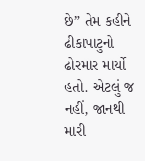છે” તેમ કહીને ઢીકાપાટુનો ઢોરમાર માર્યો હતો. એટલું જ નહીં, જાનથી મારી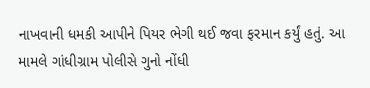નાખવાની ધમકી આપીને પિયર ભેગી થઈ જવા ફરમાન કર્યું હતું. આ મામલે ગાંધીગ્રામ પોલીસે ગુનો નોંધી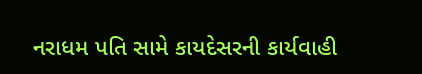નરાધમ પતિ સામે કાયદેસરની કાર્યવાહી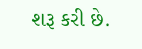શરૂ કરી છે.